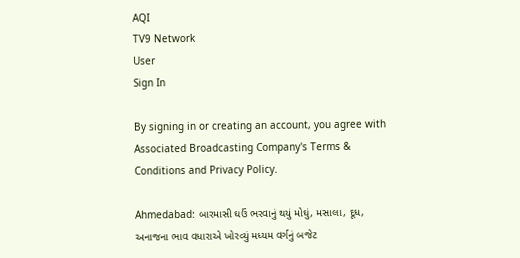AQI
TV9 Network
User
Sign In

By signing in or creating an account, you agree with Associated Broadcasting Company's Terms & Conditions and Privacy Policy.

Ahmedabad: બારમાસી ઘઉં ભરવાનું થયું મોઘું, મસાલા, દૂધ, અનાજના ભાવ વધારાએ ખોરવ્યું મધ્યમ વર્ગનું બજેટ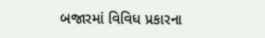બજારમાં વિવિધ પ્રકારના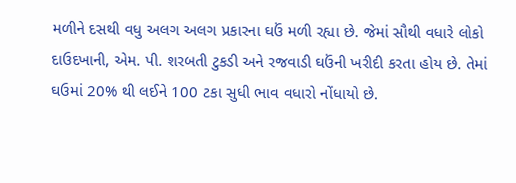મળીને દસથી વધુ અલગ અલગ પ્રકારના ઘઉં મળી રહ્યા છે. જેમાં સૌથી વધારે લોકો દાઉદખાની, એમ. પી. શરબતી ટુકડી અને રજવાડી ઘઉંની ખરીદી કરતા હોય છે. તેમાં ઘઉમાં 20% થી લઈને 100 ટકા સુધી ભાવ વધારો નોંધાયો છે.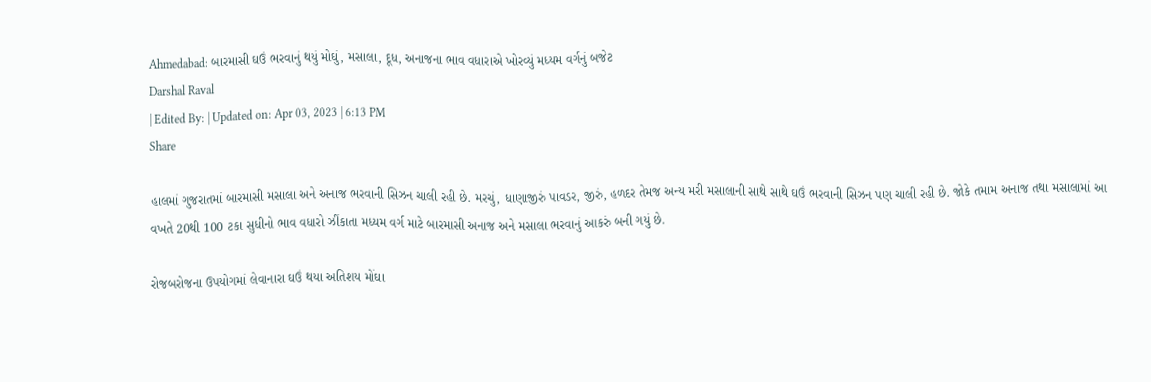Ahmedabad: બારમાસી ઘઉં ભરવાનું થયું મોઘું, મસાલા, દૂધ, અનાજના ભાવ વધારાએ ખોરવ્યું મધ્યમ વર્ગનું બજેટ
Darshal Raval
| Edited By: | Updated on: Apr 03, 2023 | 6:13 PM
Share

હાલમાં ગુજરાતમાં બારમાસી મસાલા અને અનાજ ભરવાની સિઝન ચાલી રહી છે. મરચું, ધાણાજીરું પાવડર, જીરું, હળદર તેમજ અન્ય મરી મસાલાની સાથે સાથે ઘઉં ભરવાની સિઝન પણ ચાલી રહી છે. જોકે તમામ અનાજ તથા મસાલામાં આ વખતે 20થી 100 ટકા સુધીનો ભાવ વધારો ઝીંકાતા મધ્યમ વર્ગ માટે બારમાસી અનાજ અને મસાલા ભરવાનું આકરું બની ગયું છે.

રોજબરોજના ઉપયોગમાં લેવાનારા ઘઉં થયા અતિશય મોંઘા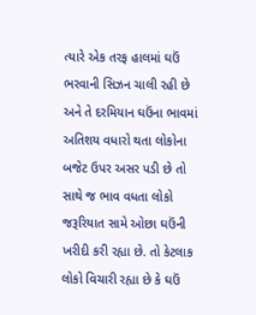ત્યારે એક તરફ હાલમાં ઘઉં ભરવાની સિઝન ચાલી રહી છે અને તે દરમિયાન ઘઉંના ભાવમાં અતિશય વધારો થતા લોકોના બજેટ ઉપર અસર પડી છે તો સાથે જ ભાવ વધતા લોકો જરૂરિયાત સામે ઓછા ઘઉંની ખરીદી કરી રહ્યા છે. તો કેટલાક લોકો વિચારી રહ્યા છે કે ઘઉં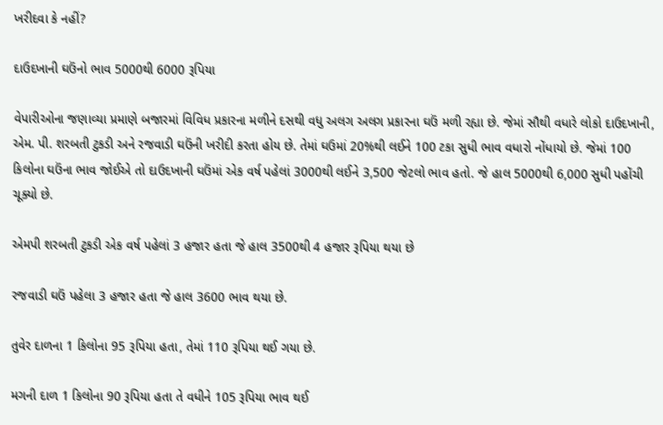ખરીદવા કે નહીં?

દાઉદખાની ઘઉંનો ભાવ 5000થી 6000 રૂપિયા

વેપારીઓના જણાવ્યા પ્રમાણે બજારમાં વિવિધ પ્રકારના મળીને દસથી વધુ અલગ અલગ પ્રકારના ઘઉં મળી રહ્યા છે. જેમાં સૌથી વધારે લોકો દાઉદખાની, એમ. પી. શરબતી ટુકડી અને રજવાડી ઘઉંની ખરીદી કરતા હોય છે. તેમાં ઘઉમાં 20%થી લઈને 100 ટકા સુધી ભાવ વધારો નોંધાયો છે. જેમાં 100 કિલોના ઘઉંના ભાવ જોઈએ તો દાઉદખાની ઘઉંમાં એક વર્ષ પહેલાં 3000થી લઈને 3,500 જેટલો ભાવ હતો. જે હાલ 5000થી 6,000 સુધી પહોંચી ચૂક્યો છે.

એમપી શરબતી ટુકડી એક વર્ષ પહેલાં 3 હજાર હતા જે હાલ 3500થી 4 હજાર રૂપિયા થયા છે

રજવાડી ઘઉં પહેલા 3 હજાર હતા જે હાલ 3600 ભાવ થયા છે.

તુવેર દાળના 1 કિલોના 95 રૂપિયા હતા, તેમાં 110 રૂપિયા થઈ ગયા છે.

મગની દાળ 1 કિલોના 90 રૂપિયા હતા તે વધીને 105 રૂપિયા ભાવ થઈ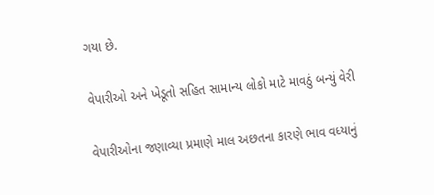ગયા છે.

વેપારીઓ અને ખેડૂતો સહિત સામાન્ય લોકો માટે માવઠું બન્યું વેરી

વેપારીઓના જણાવ્યા પ્રમાણે માલ અછતના કારણે ભાવ વધ્યાનું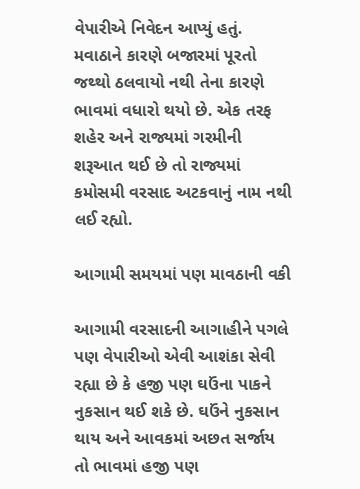વેપારીએ નિવેદન આપ્યું હતું. મવાઠાને કારણે બજારમાં પૂરતો જથ્થો ઠલવાયો નથી તેના કારણે ભાવમાં વધારો થયો છે. એક તરફ શહેર અને રાજ્યમાં ગરમીની શરૂઆત થઈ છે તો રાજ્યમાં કમોસમી વરસાદ અટકવાનું નામ નથી લઈ રહ્યો.

આગામી સમયમાં પણ માવઠાની વકી

આગામી વરસાદની આગાહીને પગલે પણ વેપારીઓ એવી આશંકા સેવી રહ્યા છે કે હજી પણ ઘઉંના પાકને નુકસાન થઈ શકે છે. ઘઉંને નુકસાન થાય અને આવકમાં અછત સર્જાય તો ભાવમાં હજી પણ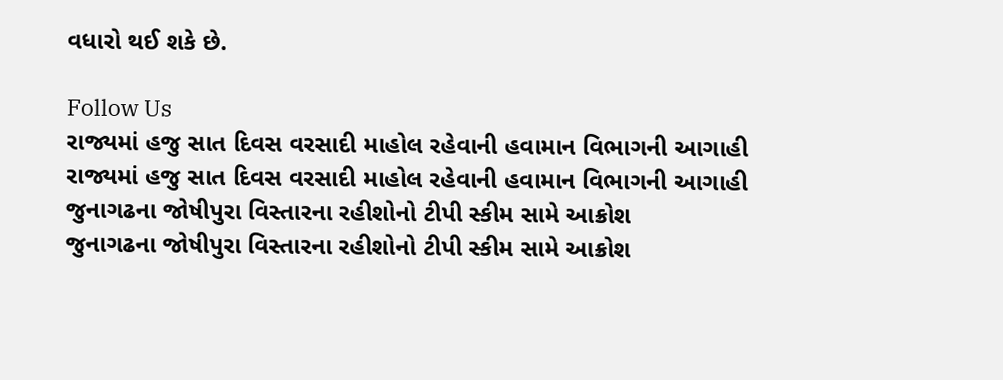વધારો થઈ શકે છે.

Follow Us
રાજ્યમાં હજુ સાત દિવસ વરસાદી માહોલ રહેવાની હવામાન વિભાગની આગાહી
રાજ્યમાં હજુ સાત દિવસ વરસાદી માહોલ રહેવાની હવામાન વિભાગની આગાહી
જુનાગઢના જોષીપુરા વિસ્તારના રહીશોનો ટીપી સ્કીમ સામે આક્રોશ
જુનાગઢના જોષીપુરા વિસ્તારના રહીશોનો ટીપી સ્કીમ સામે આક્રોશ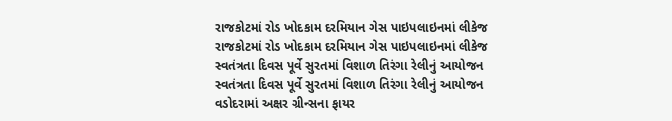રાજકોટમાં રોડ ખોદકામ દરમિયાન ગેસ પાઇપલાઇનમાં લીકેજ
રાજકોટમાં રોડ ખોદકામ દરમિયાન ગેસ પાઇપલાઇનમાં લીકેજ
સ્વતંત્રતા દિવસ પૂર્વે સુરતમાં વિશાળ તિરંગા રેલીનું આયોજન
સ્વતંત્રતા દિવસ પૂર્વે સુરતમાં વિશાળ તિરંગા રેલીનું આયોજન
વડોદરામાં અક્ષર ગ્રીન્સના ફાયર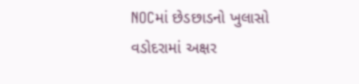NOCમાં છેડછાડનો ખુલાસો
વડોદરામાં અક્ષર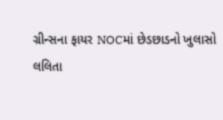ગ્રીન્સના ફાયર NOCમાં છેડછાડનો ખુલાસો
લલિતા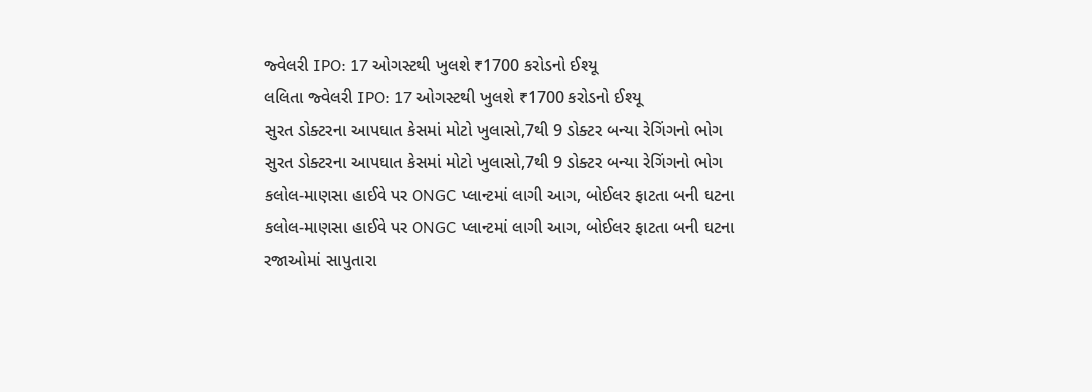જ્વેલરી IPO: 17 ઓગસ્ટથી ખુલશે ₹1700 કરોડનો ઈશ્યૂ
લલિતા જ્વેલરી IPO: 17 ઓગસ્ટથી ખુલશે ₹1700 કરોડનો ઈશ્યૂ
સુરત ડોક્ટરના આપઘાત કેસમાં મોટો ખુલાસો,7થી 9 ડોક્ટર બન્યા રેગિંગનો ભોગ
સુરત ડોક્ટરના આપઘાત કેસમાં મોટો ખુલાસો,7થી 9 ડોક્ટર બન્યા રેગિંગનો ભોગ
કલોલ-માણસા હાઈવે પર ONGC પ્લાન્ટમાં લાગી આગ, બોઈલર ફાટતા બની ઘટના
કલોલ-માણસા હાઈવે પર ONGC પ્લાન્ટમાં લાગી આગ, બોઈલર ફાટતા બની ઘટના
રજાઓમાં સાપુતારા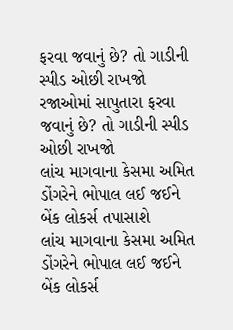ફરવા જવાનું છે? તો ગાડીની સ્પીડ ઓછી રાખજો
રજાઓમાં સાપુતારા ફરવા જવાનું છે? તો ગાડીની સ્પીડ ઓછી રાખજો
લાંચ માગવાના કેસમા અમિત ડોંગરેને ભોપાલ લઈ જઈને બેંક લોકર્સ તપાસાશે
લાંચ માગવાના કેસમા અમિત ડોંગરેને ભોપાલ લઈ જઈને બેંક લોકર્સ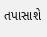તપાસાશે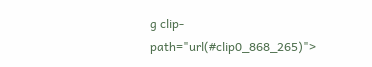g clip-path="url(#clip0_868_265)">